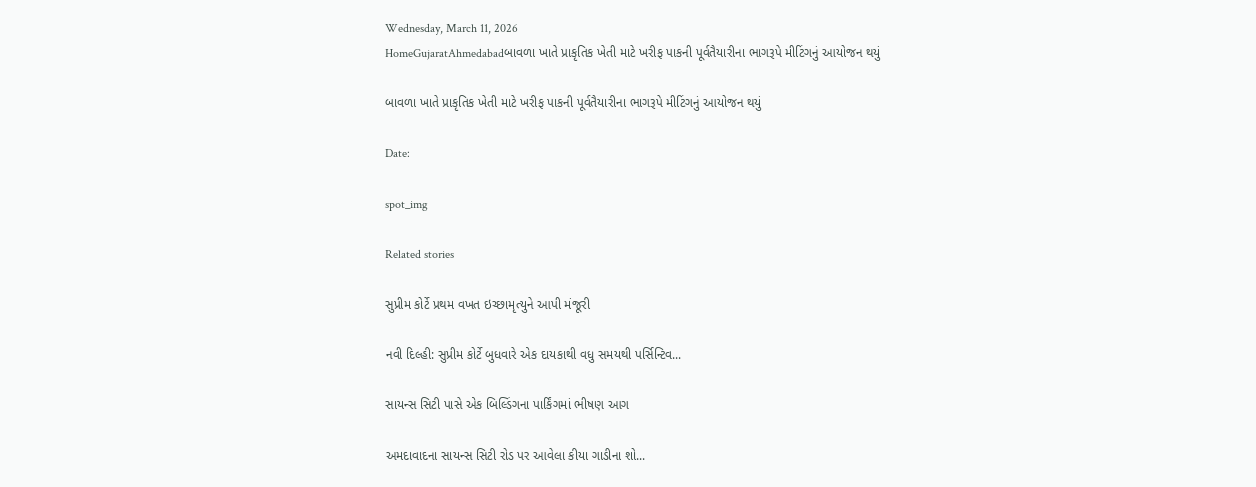Wednesday, March 11, 2026
HomeGujaratAhmedabadબાવળા ખાતે પ્રાકૃતિક ખેતી માટે ખરીફ પાકની પૂર્વતૈયારીના ભાગરૂપે મીટિંગનું આયોજન થયું

બાવળા ખાતે પ્રાકૃતિક ખેતી માટે ખરીફ પાકની પૂર્વતૈયારીના ભાગરૂપે મીટિંગનું આયોજન થયું

Date:

spot_img

Related stories

સુપ્રીમ કોર્ટે પ્રથમ વખત ઇચ્છામૃત્યુને આપી મંજૂરી

નવી દિલ્હી: સુપ્રીમ કોર્ટે બુધવારે એક દાયકાથી વધુ સમયથી પર્સિન્ટિવ...

સાયન્સ સિટી પાસે એક બિલ્ડિંગના પાર્કિંગમાં ભીષણ આગ

અમદાવાદના સાયન્સ સિટી રોડ પર આવેલા કીયા ગાડીના શો...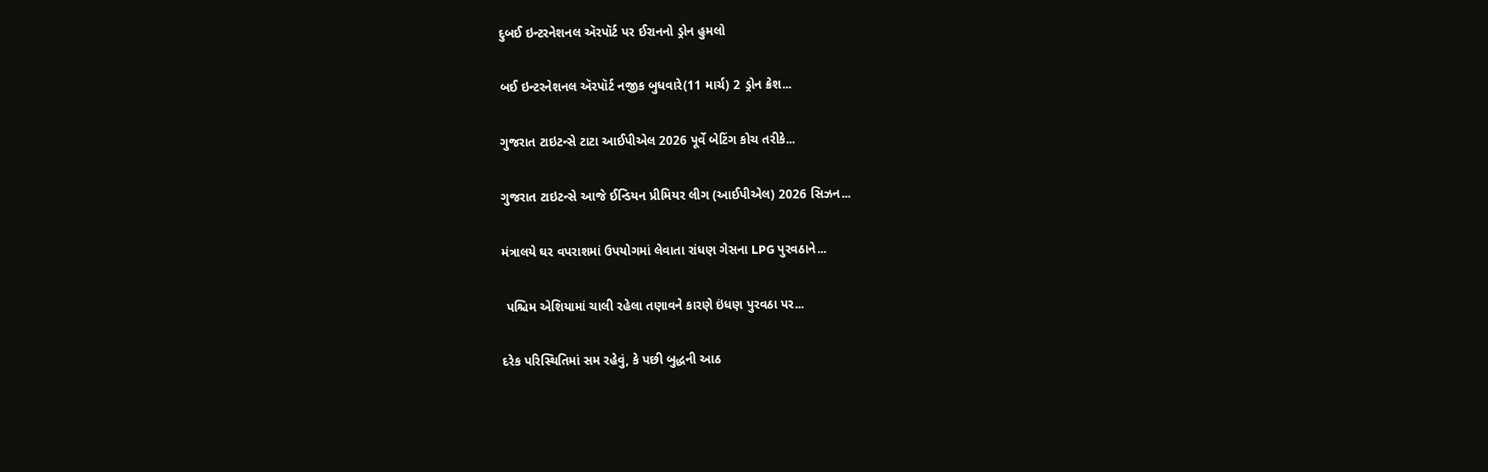દુબઈ ઇન્ટરનેશનલ ઍરપૉર્ટ પર ઈરાનનો ડ્રોન હુમલો

બઈ ઇન્ટરનેશનલ ઍરપૉર્ટ નજીક બુધવારે(11 માર્ચ) 2 ડ્રોન ક્રેશ...

ગુજરાત ટાઇટન્સે ટાટા આઈપીએલ 2026 પૂર્વે બેટિંગ કોચ તરીકે...

ગુજરાત ટાઇટન્સે આજે ઈન્ડિયન પ્રીમિયર લીગ (આઈપીએલ) 2026 સિઝન...

મંત્રાલયે ઘર વપરાશમાં ઉપયોગમાં લેવાતા રાંધણ ગેસના LPG પુરવઠાને...

 પશ્ચિમ એશિયામાં ચાલી રહેલા તણાવને કારણે ઇંધણ પુરવઠા પર...

દરેક પરિસ્થિતિમાં સમ રહેવું, કે પછી બુદ્ધની આઠ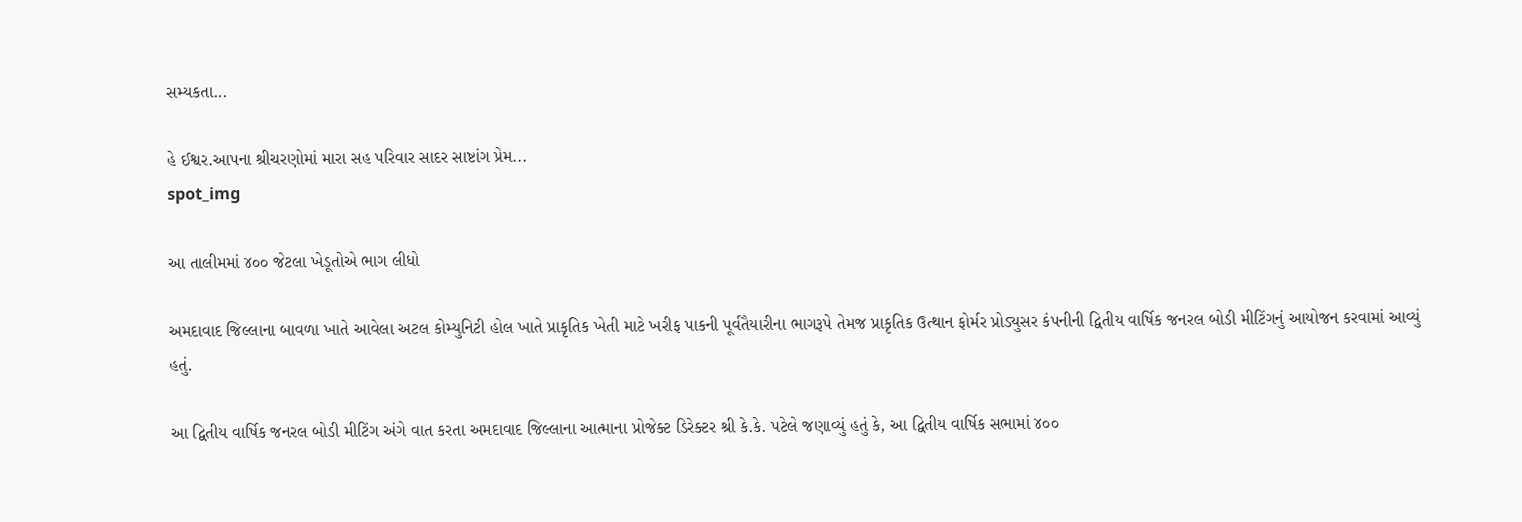સમ્યકતા...

હે ઈશ્વર.આપના શ્રીચરણોમાં મારા સહ પરિવાર સાદર સાષ્ટાંગ પ્રેમ...
spot_img

આ તાલીમમાં ૪૦૦ જેટલા ખેડૂતોએ ભાગ લીધો

અમદાવાદ જિલ્લાના બાવળા ખાતે આવેલા અટલ કોમ્યુનિટી હોલ ખાતે પ્રાકૃતિક ખેતી માટે ખરીફ પાકની પૂર્વતૈયારીના ભાગરૂપે તેમજ પ્રાકૃતિક ઉત્થાન ફોર્મર પ્રોડ્યુસર કંપનીની દ્વિતીય વાર્ષિક જનરલ બોડી મીટિંગનું આયોજન કરવામાં આવ્યું હતું.

આ દ્વિતીય વાર્ષિક જનરલ બોડી મીટિંગ અંગે વાત કરતા અમદાવાદ જિલ્લાના આત્માના પ્રોજેક્ટ ડિરેક્ટર શ્રી કે.કે. પટેલે જણાવ્યું હતું કે, આ દ્વિતીય વાર્ષિક સભામાં ૪૦૦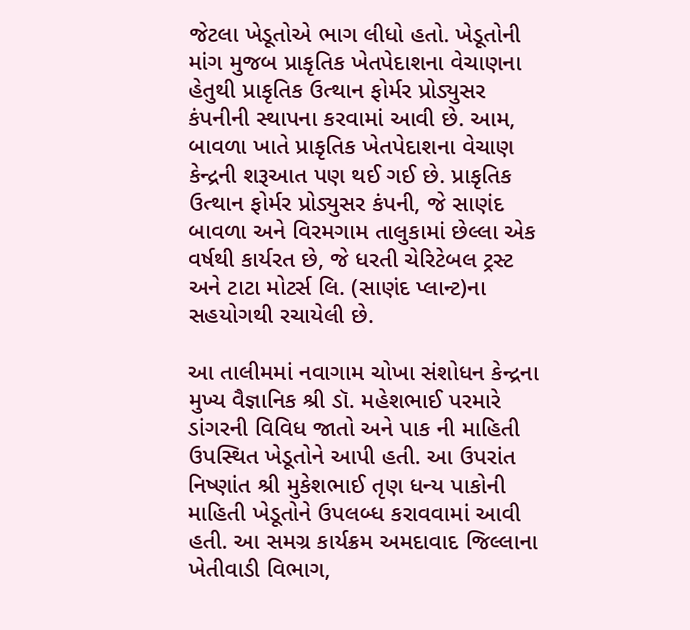જેટલા ખેડૂતોએ ભાગ લીધો હતો. ખેડૂતોની માંગ મુજબ પ્રાકૃતિક ખેતપેદાશના વેચાણના હેતુથી પ્રાકૃતિક ઉત્થાન ફોર્મર પ્રોડ્યુસર કંપનીની સ્થાપના કરવામાં આવી છે. આમ, બાવળા ખાતે પ્રાકૃતિક ખેતપેદાશના વેચાણ કેન્દ્રની શરૂઆત પણ થઈ ગઈ છે. પ્રાકૃતિક ઉત્થાન ફોર્મર પ્રોડ્યુસર કંપની, જે સાણંદ બાવળા અને વિરમગામ તાલુકામાં છેલ્લા એક વર્ષથી કાર્યરત છે, જે ધરતી ચેરિટેબલ ટ્રસ્ટ અને ટાટા મોટર્સ લિ. (સાણંદ પ્લાન્ટ)ના સહયોગથી રચાયેલી છે.

આ તાલીમમાં નવાગામ ચોખા સંશોધન કેન્દ્રના મુખ્ય વૈજ્ઞાનિક શ્રી ડૉ. મહેશભાઈ પરમારે ડાંગરની વિવિધ જાતો અને પાક ની માહિતી ઉપસ્થિત ખેડૂતોને આપી હતી. આ ઉપરાંત નિષ્ણાંત શ્રી મુકેશભાઈ તૃણ ધન્ય પાકોની માહિતી ખેડૂતોને ઉપલબ્ધ કરાવવામાં આવી હતી. આ સમગ્ર કાર્યક્રમ અમદાવાદ જિલ્લાના ખેતીવાડી વિભાગ,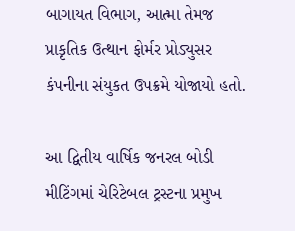બાગાયત વિભાગ, આત્મા તેમજ પ્રાકૃતિક ઉત્થાન ફોર્મર પ્રોડ્યુસર કંપનીના સંયુકત ઉપક્રમે યોજાયો હતો.

આ દ્વિતીય વાર્ષિક જનરલ બોડી મીટિંગમાં ચેરિટેબલ ટ્રસ્ટના પ્રમુખ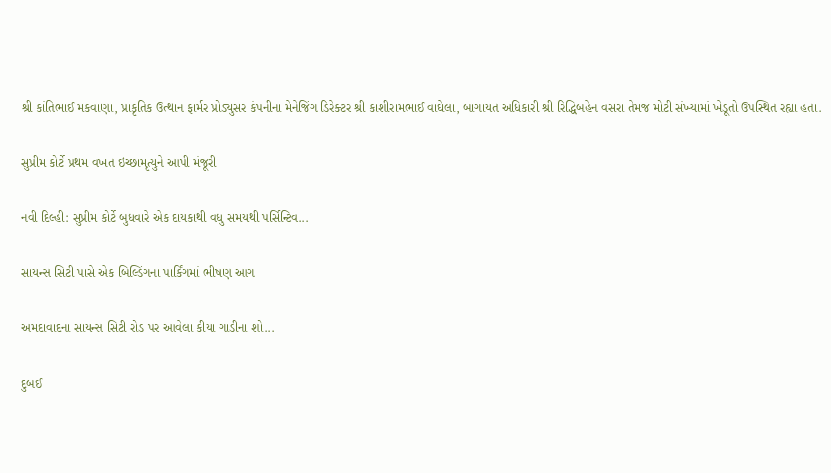શ્રી કાંતિભાઈ મકવાણા, પ્રાકૃતિક ઉત્થાન ફાર્મર પ્રોડ્યુસર કંપનીના મેનેજિંગ ડિરેક્ટર શ્રી કાશીરામભાઈ વાઘેલા, બાગાયત અધિકારી શ્રી રિદ્ધિબહેન વસરા તેમજ મોટી સંખ્યામાં ખેડૂતો ઉપસ્થિત રહ્યા હતા.

સુપ્રીમ કોર્ટે પ્રથમ વખત ઇચ્છામૃત્યુને આપી મંજૂરી

નવી દિલ્હી: સુપ્રીમ કોર્ટે બુધવારે એક દાયકાથી વધુ સમયથી પર્સિન્ટિવ...

સાયન્સ સિટી પાસે એક બિલ્ડિંગના પાર્કિંગમાં ભીષણ આગ

અમદાવાદના સાયન્સ સિટી રોડ પર આવેલા કીયા ગાડીના શો...

દુબઈ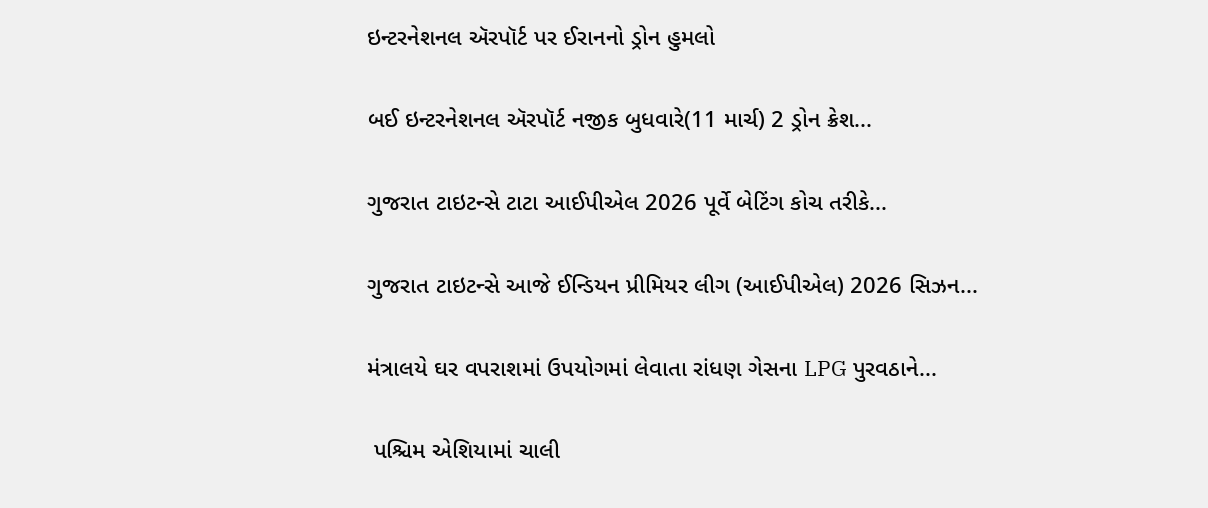ઇન્ટરનેશનલ ઍરપૉર્ટ પર ઈરાનનો ડ્રોન હુમલો

બઈ ઇન્ટરનેશનલ ઍરપૉર્ટ નજીક બુધવારે(11 માર્ચ) 2 ડ્રોન ક્રેશ...

ગુજરાત ટાઇટન્સે ટાટા આઈપીએલ 2026 પૂર્વે બેટિંગ કોચ તરીકે...

ગુજરાત ટાઇટન્સે આજે ઈન્ડિયન પ્રીમિયર લીગ (આઈપીએલ) 2026 સિઝન...

મંત્રાલયે ઘર વપરાશમાં ઉપયોગમાં લેવાતા રાંધણ ગેસના LPG પુરવઠાને...

 પશ્ચિમ એશિયામાં ચાલી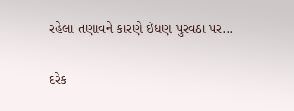રહેલા તણાવને કારણે ઇંધણ પુરવઠા પર...

દરેક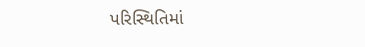પરિસ્થિતિમાં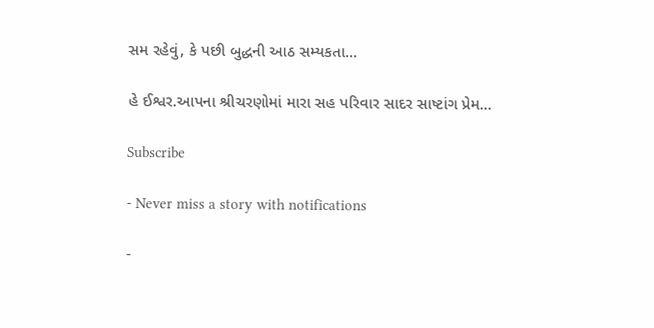સમ રહેવું, કે પછી બુદ્ધની આઠ સમ્યકતા...

હે ઈશ્વર.આપના શ્રીચરણોમાં મારા સહ પરિવાર સાદર સાષ્ટાંગ પ્રેમ...

Subscribe

- Never miss a story with notifications

-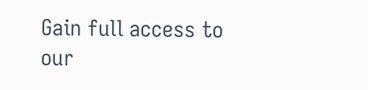Gain full access to our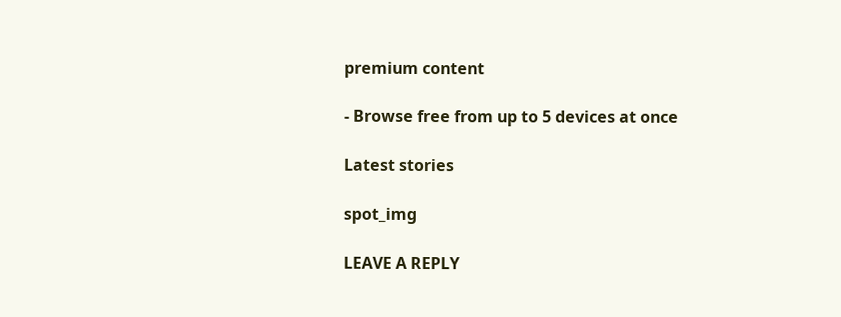premium content

- Browse free from up to 5 devices at once

Latest stories

spot_img

LEAVE A REPLY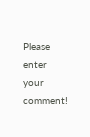Please enter your comment!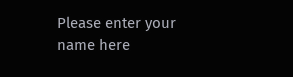Please enter your name here